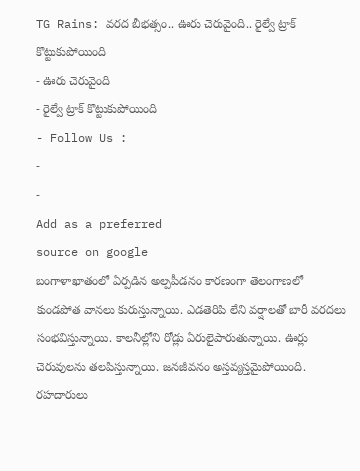TG Rains: వరద బీభత్సం.. ఊరు చెరువైంది.. రైల్వే ట్రాక్ కొట్టుకుపోయింది
- ఊరు చెరువైంది
- రైల్వే ట్రాక్ కొట్టుకుపోయింది
- Follow Us :
-
-
Add as a preferred
source on google
బంగాళాఖాతంలో ఏర్పడిన అల్పపీడనం కారణంగా తెలంగాణలో కుండపోత వానలు కురుస్తున్నాయి. ఎడతెరిపి లేని వర్షాలతో బారీ వరదలు సంభవిస్తున్నాయి. కాలనీల్లోని రోడ్లు ఏరులైపారుతున్నాయి. ఊర్లు చెరువులను తలపిస్తున్నాయి. జనజీవనం అస్తవ్యస్తమైపోయింది. రహదారులు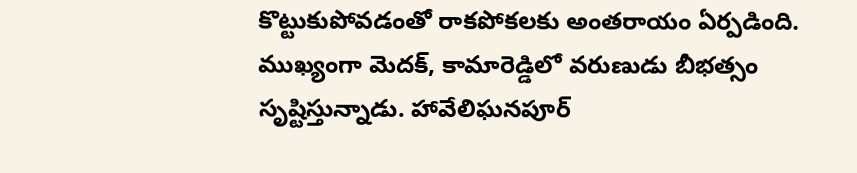కొట్టుకుపోవడంతో రాకపోకలకు అంతరాయం ఏర్పడింది. ముఖ్యంగా మెదక్, కామారెడ్డిలో వరుణుడు బీభత్సం సృష్టిస్తున్నాడు. హావేలిఘనపూర్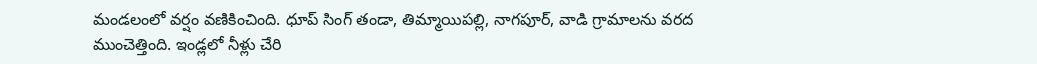మండలంలో వర్షం వణికించింది. ధూప్ సింగ్ తండా, తిమ్మాయిపల్లి, నాగపూర్, వాడి గ్రామాలను వరద ముంచెత్తింది. ఇండ్లలో నీళ్లు చేరి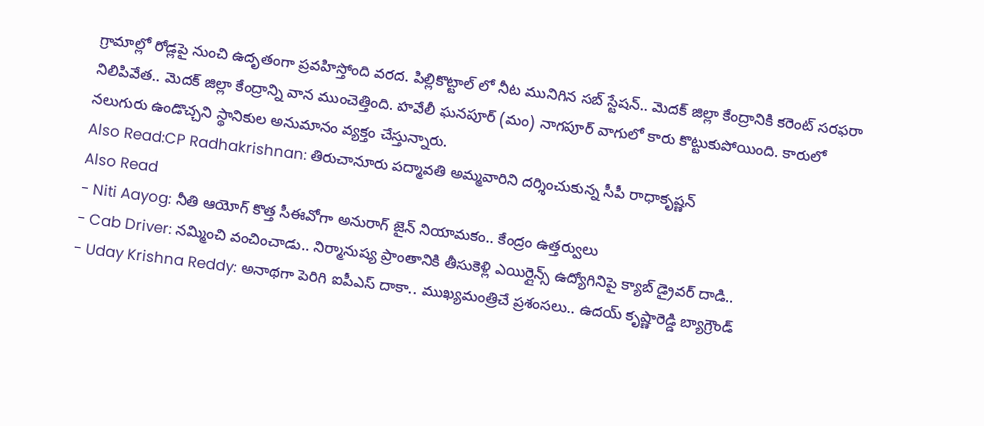గ్రామాల్లో రోడ్లపై నుంచి ఉదృతంగా ప్రవహిస్తోంది వరద. పిల్లికొట్టాల్ లో నీట మునిగిన సబ్ స్టేషన్.. మెదక్ జిల్లా కేంద్రానికి కరెంట్ సరఫరా నిలిపివేత.. మెదక్ జిల్లా కేంద్రాన్ని వాన ముంచెత్తింది. హవేలీ ఘనపూర్ (మం) నాగపూర్ వాగులో కారు కొట్టుకుపోయింది. కారులో నలుగురు ఉండొచ్చని స్థానికుల అనుమానం వ్యక్తం చేస్తున్నారు.
Also Read:CP Radhakrishnan: తిరుచానూరు పద్మావతి అమ్మవారిని దర్శించుకున్న సీపీ రాధాకృష్ణన్
Also Read
- Niti Aayog: నీతి ఆయోగ్ కొత్త సీఈవోగా అనురాగ్ జైన్ నియామకం.. కేంద్రం ఉత్తర్వులు
- Cab Driver: నమ్మించి వంచించాడు.. నిర్మానుష్య ప్రాంతానికి తీసుకెళ్లి ఎయిర్లైన్స్ ఉద్యోగినిపై క్యాబ్ డ్రైవర్ దాడి..
- Uday Krishna Reddy: అనాథగా పెరిగి ఐపీఎస్ దాకా.. ముఖ్యమంత్రిచే ప్రశంసలు.. ఉదయ్ కృష్ణారెడ్డి బ్యాగ్రౌండ్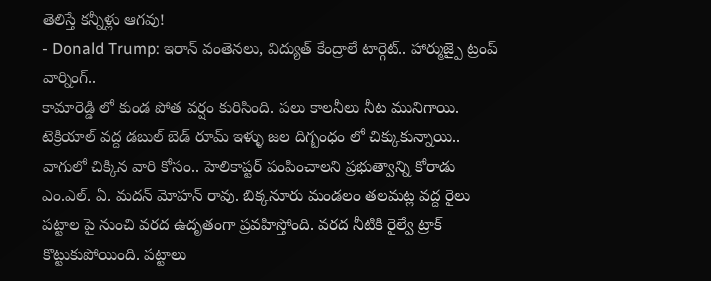తెలిస్తే కన్నీళ్లు ఆగవు!
- Donald Trump: ఇరాన్ వంతెనలు, విద్యుత్ కేంద్రాలే టార్గెట్.. హార్ముజ్పై ట్రంప్ వార్నింగ్..
కామారెడ్డి లో కుండ పోత వర్షం కురిసింది. పలు కాలనీలు నీట మునిగాయి. టెక్రియాల్ వద్ద డబుల్ బెడ్ రూమ్ ఇళ్ళు జల దిగ్బంధం లో చిక్కుకున్నాయి.. వాగులో చిక్కిన వారి కోసం.. హెలికాప్టర్ పంపించాలని ప్రభుత్వాన్ని కోరాడు ఎం.ఎల్. ఏ. మదన్ మోహన్ రావు. బిక్కనూరు మండలం తలమట్ల వద్ద రైలు పట్టాల పై నుంచి వరద ఉదృతంగా ప్రవహిస్తోంది. వరద నీటికి రైల్వే ట్రాక్ కొట్టుకుపోయింది. పట్టాలు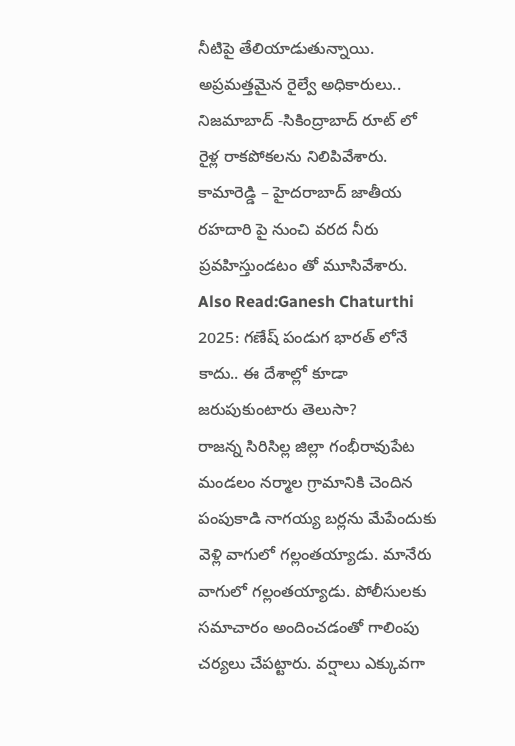నీటిపై తేలియాడుతున్నాయి. అప్రమత్తమైన రైల్వే అధికారులు.. నిజమాబాద్ -సికింద్రాబాద్ రూట్ లో రైళ్ల రాకపోకలను నిలిపివేశారు. కామారెడ్డి – హైదరాబాద్ జాతీయ రహదారి పై నుంచి వరద నీరు ప్రవహిస్తుండటం తో మూసివేశారు.
Also Read:Ganesh Chaturthi 2025: గణేష్ పండుగ భారత్ లోనే కాదు.. ఈ దేశాల్లో కూడా జరుపుకుంటారు తెలుసా?
రాజన్న సిరిసిల్ల జిల్లా గంభీరావుపేట మండలం నర్మాల గ్రామానికి చెందిన పంపుకాడి నాగయ్య బర్లను మేపేందుకు వెళ్లి వాగులో గల్లంతయ్యాడు. మానేరు వాగులో గల్లంతయ్యాడు. పోలీసులకు సమాచారం అందించడంతో గాలింపు చర్యలు చేపట్టారు. వర్షాలు ఎక్కువగా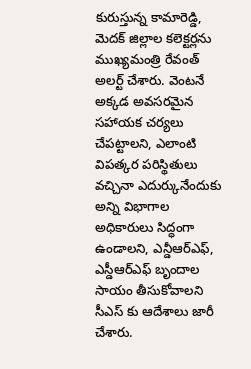కురుస్తున్న కామారెడ్డి, మెదక్ జిల్లాల కలెక్టర్లను ముఖ్యమంత్రి రేవంత్ అలర్ట్ చేశారు. వెంటనే అక్కడ అవసరమైన సహాయక చర్యలు చేపట్టాలని, ఎలాంటి విపత్కర పరిస్థితులు వచ్చినా ఎదుర్కునేందుకు అన్ని విభాగాల అధికారులు సిద్ధంగా ఉండాలని, ఎన్డీఆర్ఎఫ్, ఎస్డీఆర్ఎఫ్ బృందాల సాయం తీసుకోవాలని సీఎస్ కు ఆదేశాలు జారీ చేశారు.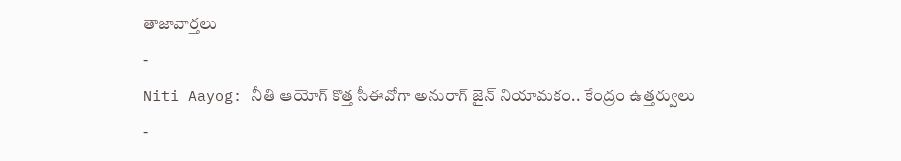తాజావార్తలు
-
Niti Aayog: నీతి ఆయోగ్ కొత్త సీఈవోగా అనురాగ్ జైన్ నియామకం.. కేంద్రం ఉత్తర్వులు
-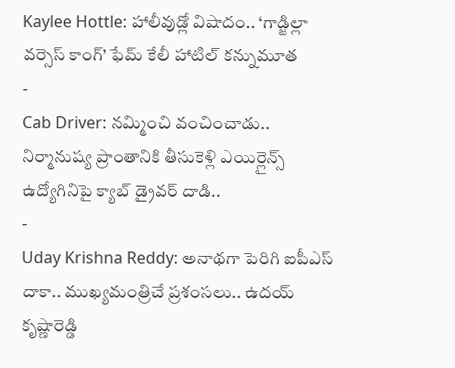Kaylee Hottle: హాలీవుడ్లో విషాదం.. ‘గాడ్జిల్లా వర్సెస్ కాంగ్’ ఫేమ్ కేలీ హాటిల్ కన్నుమూత
-
Cab Driver: నమ్మించి వంచించాడు.. నిర్మానుష్య ప్రాంతానికి తీసుకెళ్లి ఎయిర్లైన్స్ ఉద్యోగినిపై క్యాబ్ డ్రైవర్ దాడి..
-
Uday Krishna Reddy: అనాథగా పెరిగి ఐపీఎస్ దాకా.. ముఖ్యమంత్రిచే ప్రశంసలు.. ఉదయ్ కృష్ణారెడ్డి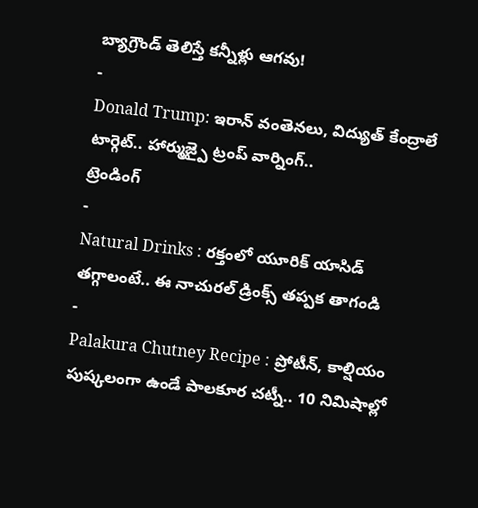బ్యాగ్రౌండ్ తెలిస్తే కన్నీళ్లు ఆగవు!
-
Donald Trump: ఇరాన్ వంతెనలు, విద్యుత్ కేంద్రాలే టార్గెట్.. హార్ముజ్పై ట్రంప్ వార్నింగ్..
ట్రెండింగ్
-
Natural Drinks : రక్తంలో యూరిక్ యాసిడ్ తగ్గాలంటే.. ఈ నాచురల్ డ్రింక్స్ తప్పక తాగండి
-
Palakura Chutney Recipe : ప్రోటీన్, కాల్షియం పుష్కలంగా ఉండే పాలకూర చట్నీ.. 10 నిమిషాల్లో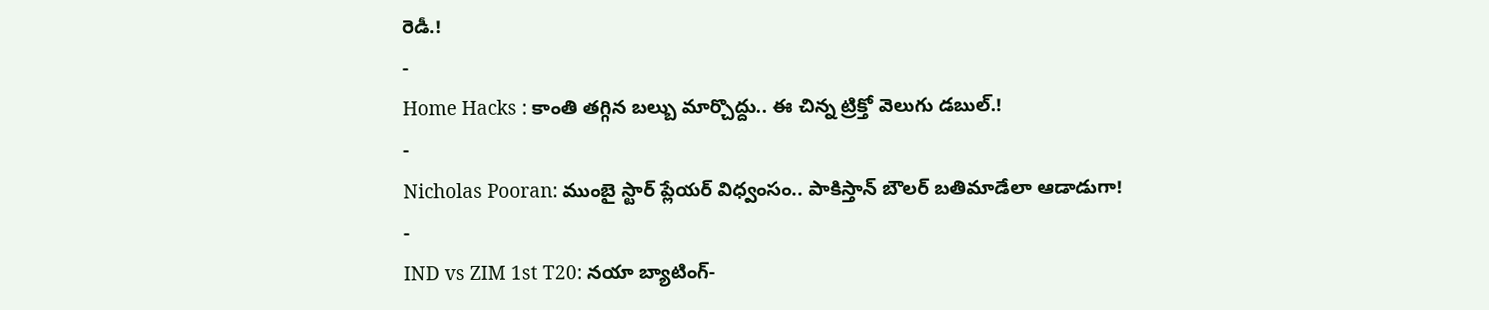రెడీ.!
-
Home Hacks : కాంతి తగ్గిన బల్బు మార్చొద్దు.. ఈ చిన్న ట్రిక్తో వెలుగు డబుల్.!
-
Nicholas Pooran: ముంబై స్టార్ ప్లేయర్ విధ్వంసం.. పాకిస్తాన్ బౌలర్ బతిమాడేలా ఆడాడుగా!
-
IND vs ZIM 1st T20: నయా బ్యాటింగ్-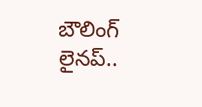బౌలింగ్ లైనప్..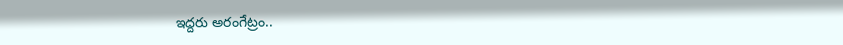ఇద్దరు అరంగేట్రం..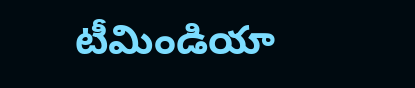టీమిండియా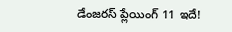డేంజరస్ ప్లేయింగ్ 11 ఇదే!